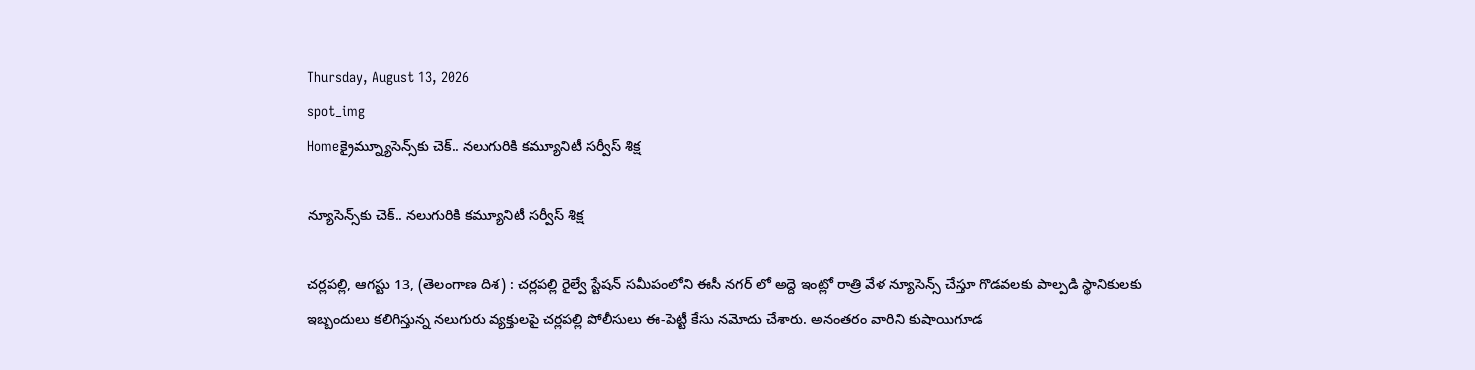Thursday, August 13, 2026
spot_img
Homeక్రైమ్న్యూసెన్స్‌కు చెక్.. నలుగురికి కమ్యూనిటీ సర్వీస్ శిక్ష

న్యూసెన్స్‌కు చెక్.. నలుగురికి కమ్యూనిటీ సర్వీస్ శిక్ష

చర్లపల్లి, ఆగస్టు 13, (తెలంగాణ దిశ) : చర్లపల్లి రైల్వే స్టేషన్ సమీపంలోని ఈసీ నగర్ లో అద్దె ఇంట్లో రాత్రి వేళ న్యూసెన్స్ చేస్తూ గొడవలకు పాల్పడి స్థానికులకు ఇబ్బందులు కలిగిస్తున్న నలుగురు వ్యక్తులపై చర్లపల్లి పోలీసులు ఈ-పెట్టీ కేసు నమోదు చేశారు. అనంతరం వారిని కుషాయిగూడ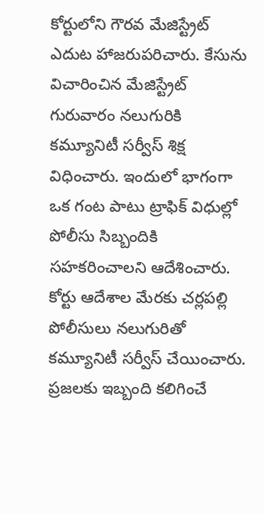కోర్టులోని గౌరవ మేజిస్ట్రేట్ ఎదుట హాజరుపరిచారు. కేసును విచారించిన మేజిస్ట్రేట్ గురువారం నలుగురికి కమ్యూనిటీ సర్వీస్ శిక్ష విధించారు. ఇందులో భాగంగా ఒక గంట పాటు ట్రాఫిక్ విధుల్లో పోలీసు సిబ్బందికి సహకరించాలని ఆదేశించారు. కోర్టు ఆదేశాల మేరకు చర్లపల్లి పోలీసులు నలుగురితో కమ్యూనిటీ సర్వీస్ చేయించారు. ప్రజలకు ఇబ్బంది కలిగించే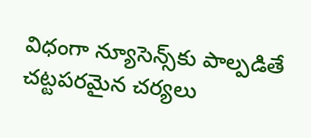విధంగా న్యూసెన్స్‌కు పాల్పడితే చట్టపరమైన చర్యలు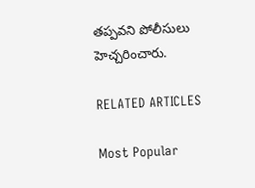తప్పవని పోలీసులు హెచ్చరించారు.

RELATED ARTICLES

Most Popular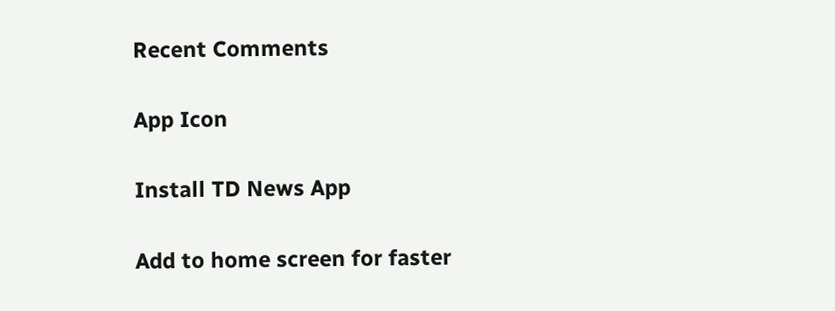Recent Comments

App Icon

Install TD News App

Add to home screen for faster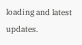loading and latest updates.